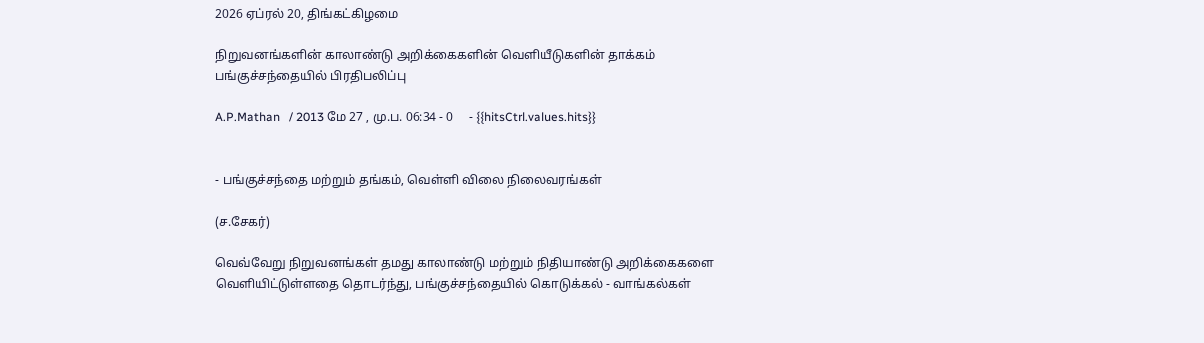2026 ஏப்ரல் 20, திங்கட்கிழமை

நிறுவனங்களின் காலாண்டு அறிக்கைகளின் வெளியீடுகளின் தாக்கம் பங்குச்சந்தையில் பிரதிபலிப்பு

A.P.Mathan   / 2013 மே 27 , மு.ப. 06:34 - 0     - {{hitsCtrl.values.hits}}


- பங்குச்சந்தை மற்றும் தங்கம், வெள்ளி விலை நிலைவரங்கள்

(ச.சேகர்)

வெவ்வேறு நிறுவனங்கள் தமது காலாண்டு மற்றும் நிதியாண்டு அறிக்கைகளை வெளியிட்டுள்ளதை தொடர்ந்து, பங்குச்சந்தையில் கொடுக்கல் - வாங்கல்கள்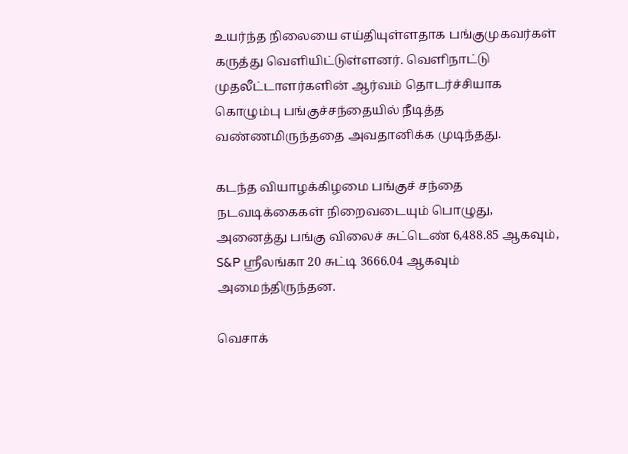உயர்ந்த நிலையை எய்தியுள்ளதாக பங்குமுகவர்கள் கருத்து வெளியிட்டுள்ளனர். வெளிநாட்டு முதலீட்டாளர்களின் ஆர்வம் தொடர்ச்சியாக கொழும்பு பங்குச்சந்தையில் நீடித்த வண்ணமிருந்ததை அவதானிக்க முடிந்தது.

கடந்த வியாழக்கிழமை பங்குச் சந்தை நடவடிக்கைகள் நிறைவடையும் பொழுது, அனைத்து பங்கு விலைச் சுட்டெண் 6,488.85 ஆகவும், S&P ஸ்ரீலங்கா 20 சுட்டி 3666.04 ஆகவும் அமைந்திருந்தன.

வெசாக்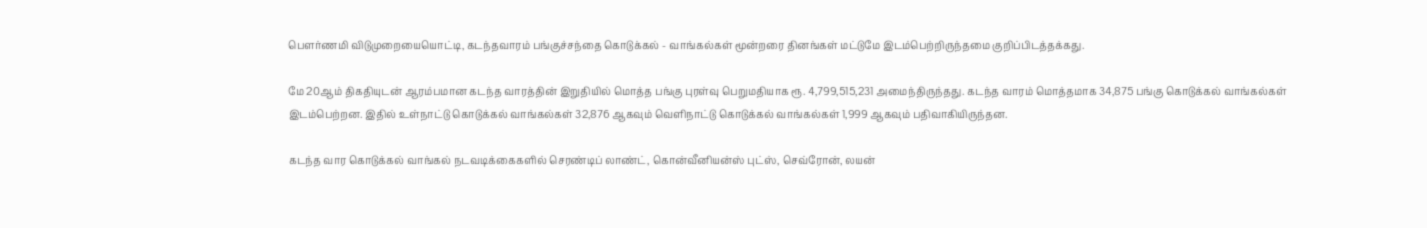பௌர்ணமி விடுமுறையையொட்டி, கடந்தவாரம் பங்குச்சந்தை கொடுக்கல் - வாங்கல்கள் மூன்றரை தினங்கள் மட்டுமே இடம்பெற்றிருந்தமை குறிப்பிடத்தக்கது.

மே 20ஆம் திகதியுடன் ஆரம்பமான கடந்த வாரத்தின் இறுதியில் மொத்த பங்கு புரள்வு பெறுமதியாக ரூ. 4,799,515,231 அமைந்திருந்தது. கடந்த வாரம் மொத்தமாக 34,875 பங்கு கொடுக்கல் வாங்கல்கள் இடம்பெற்றன. இதில் உள்நாட்டு கொடுக்கல் வாங்கல்கள் 32,876 ஆகவும் வெளிநாட்டு கொடுக்கல் வாங்கல்கள் 1,999 ஆகவும் பதிவாகியிருந்தன.

கடந்த வார கொடுக்கல் வாங்கல் நடவடிக்கைகளில் செரண்டிப் லாண்ட், கொன்வீனியன்ஸ் புட்ஸ், செவ்ரோன், லயன்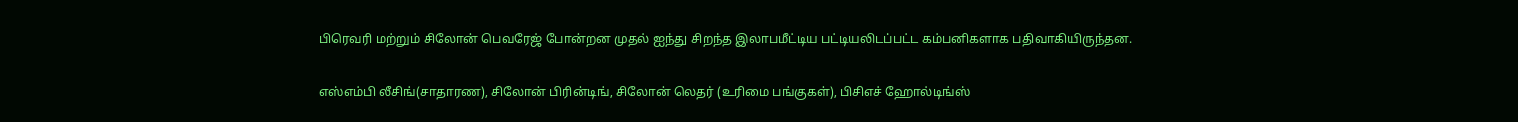பிரெவரி மற்றும் சிலோன் பெவரேஜ் போன்றன முதல் ஐந்து சிறந்த இலாபமீட்டிய பட்டியலிடப்பட்ட கம்பனிகளாக பதிவாகியிருந்தன.

எஸ்எம்பி லீசிங்(சாதாரண), சிலோன் பிரின்டிங், சிலோன் லெதர் (உரிமை பங்குகள்), பிசிஎச் ஹோல்டிங்ஸ்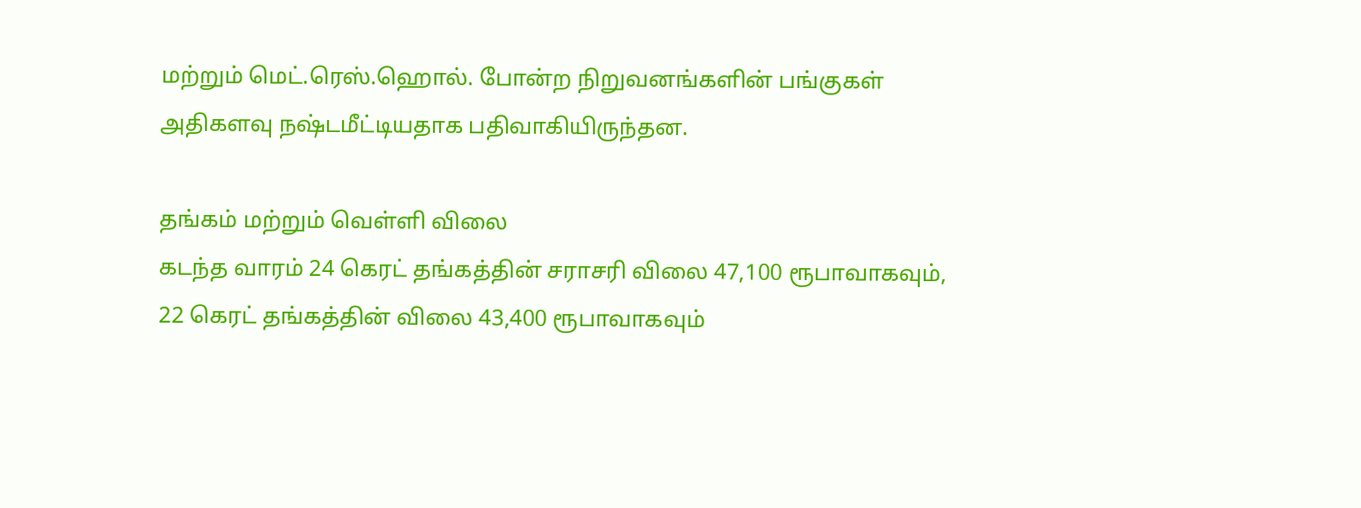மற்றும் மெட்.ரெஸ்.ஹொல். போன்ற நிறுவனங்களின் பங்குகள் அதிகளவு நஷ்டமீட்டியதாக பதிவாகியிருந்தன.

தங்கம் மற்றும் வெள்ளி விலை
கடந்த வாரம் 24 கெரட் தங்கத்தின் சராசரி விலை 47,100 ரூபாவாகவும், 22 கெரட் தங்கத்தின் விலை 43,400 ரூபாவாகவும்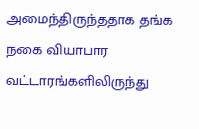அமைந்திருந்ததாக தங்க நகை வியாபார வட்டாரங்களிலிருந்து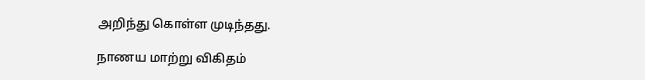அறிந்து கொள்ள முடிந்தது.

நாணய மாற்று விகிதம்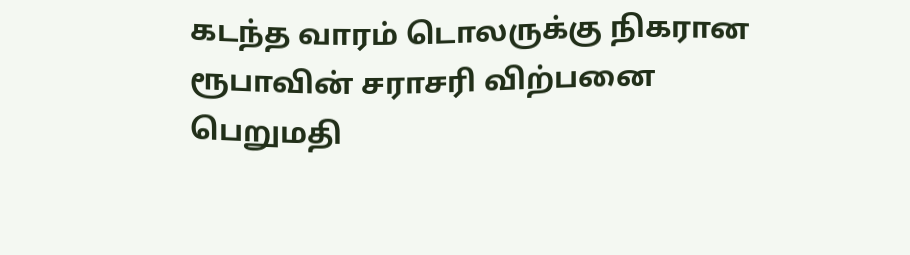கடந்த வாரம் டொலருக்கு நிகரான ரூபாவின் சராசரி விற்பனை பெறுமதி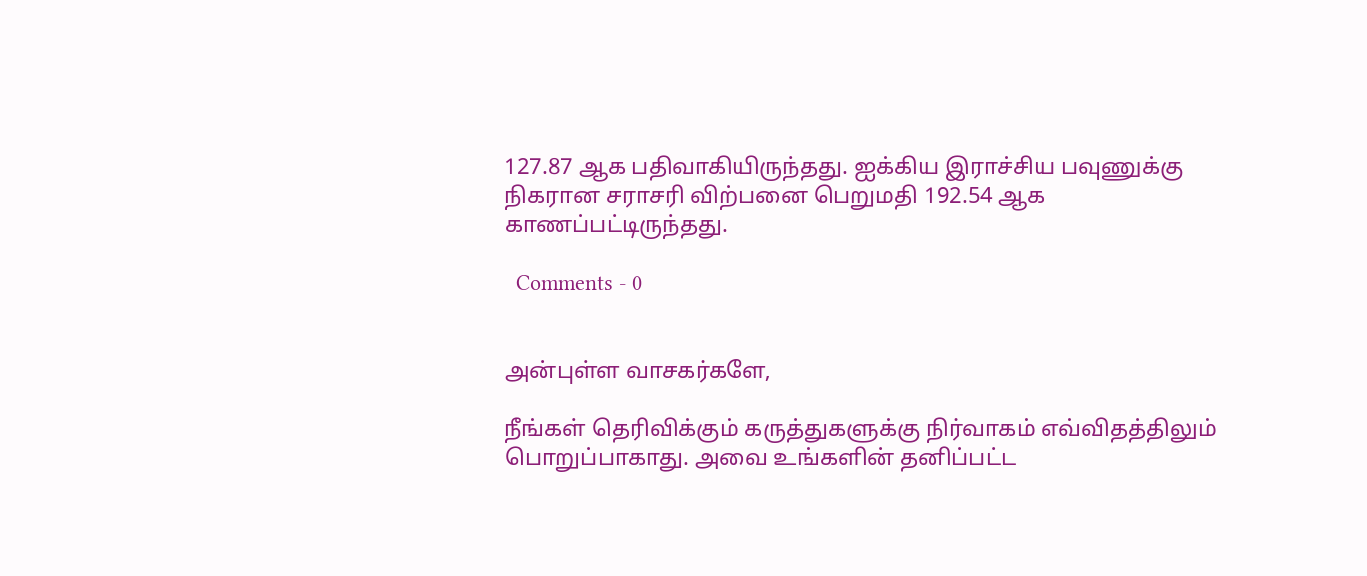127.87 ஆக பதிவாகியிருந்தது. ஐக்கிய இராச்சிய பவுணுக்கு நிகரான சராசரி விற்பனை பெறுமதி 192.54 ஆக காணப்பட்டிருந்தது.

  Comments - 0


அன்புள்ள வாசகர்களே,

நீங்கள் தெரிவிக்கும் கருத்துகளுக்கு நிர்வாகம் எவ்விதத்திலும் பொறுப்பாகாது. அவை உங்களின் தனிப்பட்ட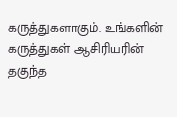கருத்துகளாகும். உங்களின் கருத்துகள் ஆசிரியரின் தகுந்த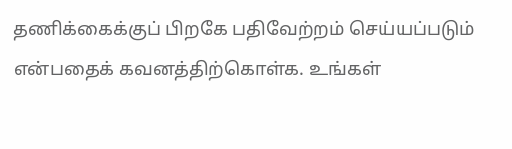தணிக்கைக்குப் பிறகே பதிவேற்றம் செய்யப்படும் என்பதைக் கவனத்திற்கொள்க. உங்கள்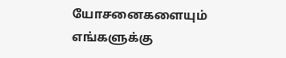யோசனைகளையும் எங்களுக்கு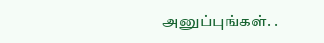அனுப்புங்கள். .